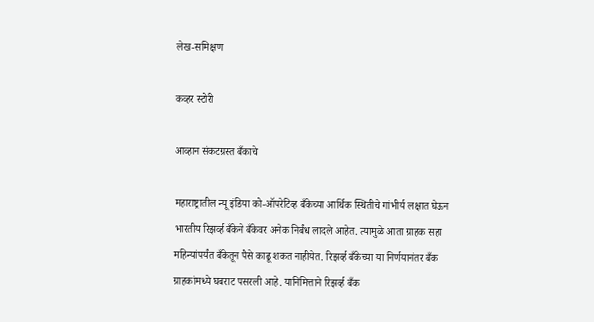लेख-समिक्षण

कव्हर स्टोरी

आव्हान संकटग्रस्त बँकाचे

महाराष्ट्रातील न्यू इंडिया को-ऑपरेटिव्ह बँकेच्या आर्थिक स्थितीचे गांभीर्य लक्षात घेऊन भारतीय रिझर्व्ह बँकेने बँकेवर अनेक निर्बंध लादले आहेत. त्यामुळे आता ग्राहक सहा महिन्यांपर्यंत बँकेतून पैसे काढू शकत नाहीयेत. रिझर्व्ह बँकेच्या या निर्णयानंतर बँक ग्राहकांमध्ये घबराट पसरली आहे. यानिमित्ताने रिझर्व्ह बँक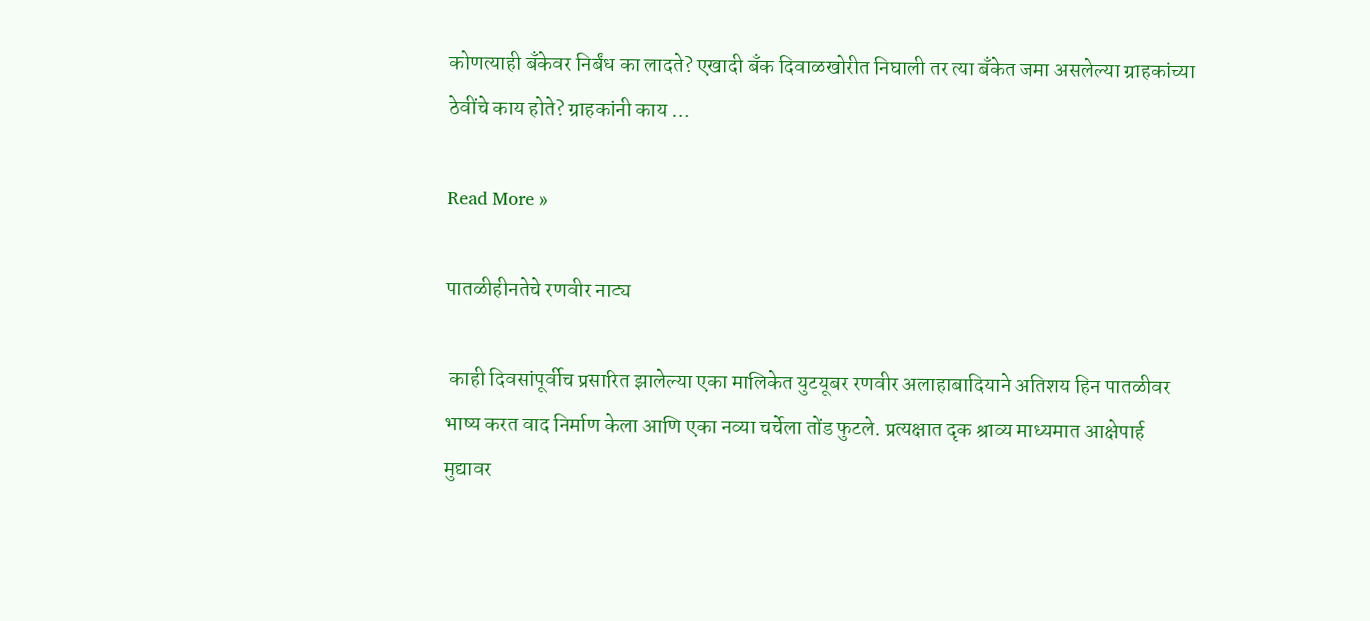कोणत्याही बँकेवर निर्बंध का लादते? एखादी बँक दिवाळखोरीत निघाली तर त्या बँकेत जमा असलेल्या ग्राहकांच्या ठेवींचे काय होते? ग्राहकांनी काय …

Read More »

पातळीहीनतेचे रणवीर नाट्य

 काही दिवसांपूर्वीच प्रसारित झालेल्या एका मालिकेत युटयूबर रणवीर अलाहाबादियाने अतिशय हिन पातळीवर भाष्य करत वाद निर्माण केला आणि एका नव्या चर्चेला तोंड फुटले. प्रत्यक्षात दृक श्राव्य माध्यमात आक्षेपार्ह मुद्यावर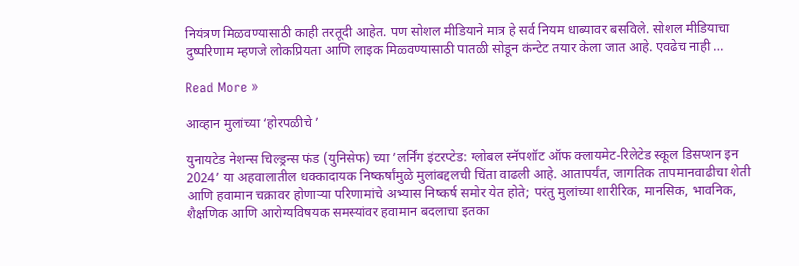नियंत्रण मिळवण्यासाठी काही तरतूदी आहेत. पण सोशल मीडियाने मात्र हे सर्व नियम धाब्यावर बसविले. सोशल मीडियाचा दुष्परिणाम म्हणजे लोकप्रियता आणि लाइक मिळ्वण्यासाठी पातळी सोडून कंन्टेट तयार केला जात आहे. एवढेच नाही …

Read More »

आव्हान मुलांच्या ‘होरपळीचे ’

युनायटेड नेशन्स चिल्ड्रन्स फंड (युनिसेफ) च्या ’लर्निंग इंटरप्टेड: ग्लोबल स्नॅपशॉट ऑफ क्लायमेट-रिलेटेड स्कूल डिसप्शन इन 2024’ या अहवालातील धक्कादायक निष्कर्षांमुळे मुलांबद्दलची चिंता वाढली आहे. आतापर्यंत, जागतिक तापमानवाढीचा शेती आणि हवामान चक्रावर होणार्‍या परिणामांचे अभ्यास निष्कर्ष समोर येत होते; परंतु मुलांच्या शारीरिक, मानसिक, भावनिक, शैक्षणिक आणि आरोग्यविषयक समस्यांवर हवामान बदलाचा इतका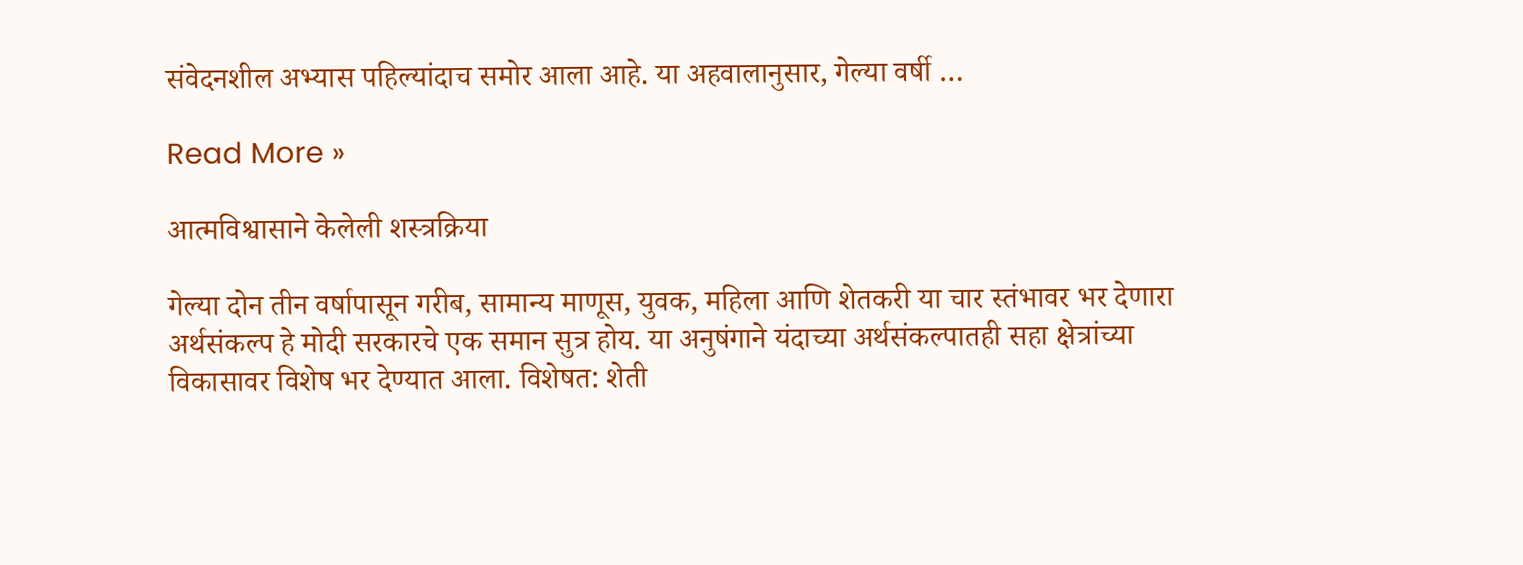संवेदनशील अभ्यास पहिल्यांदाच समोर आला आहे. या अहवालानुसार, गेल्या वर्षी …

Read More »

आत्मविश्वासाने केलेली शस्त्रक्रिया

गेल्या दोन तीन वर्षापासून गरीब, सामान्य माणूस, युवक, महिला आणि शेतकरी या चार स्तंभावर भर देणारा अर्थसंकल्प हे मोदी सरकारचे एक समान सुत्र होय. या अनुषंगाने यंदाच्या अर्थसंकल्पातही सहा क्षेत्रांच्या विकासावर विशेष भर देण्यात आला. विशेषत: शेती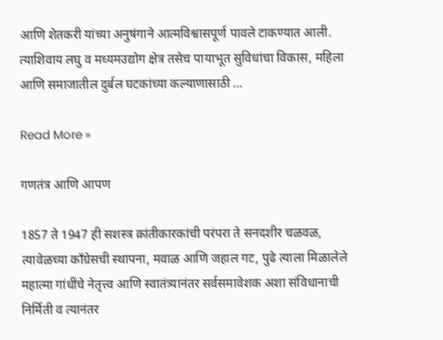आणि शेतकरी यांच्या अनुषंगाने आत्मविश्वासपूर्ण पावले टाकण्यात आली. त्याशिवाय लघु व मध्यमउद्योग क्षेत्र तसेच पायाभूत सुविधांचा विकास, महिला आणि समाजातील दुर्बल घटकांच्या कल्याणासाठी …

Read More »

गणतंत्र आणि आपण

1857 ते 1947 ही सशस्त्र क्रांतीकारकांची परंपरा ते सनदशीर चळवळ, त्यावेळच्या काँग्रेसची स्थापना, मवाळ आणि जहाल गट, पुढे त्याला मिळालेले महात्मा गांधींचे नेतृत्त्व आणि स्वातंत्र्यानंतर सर्वसमावेशक अशा संविधानाची निर्मिती व त्यानंतर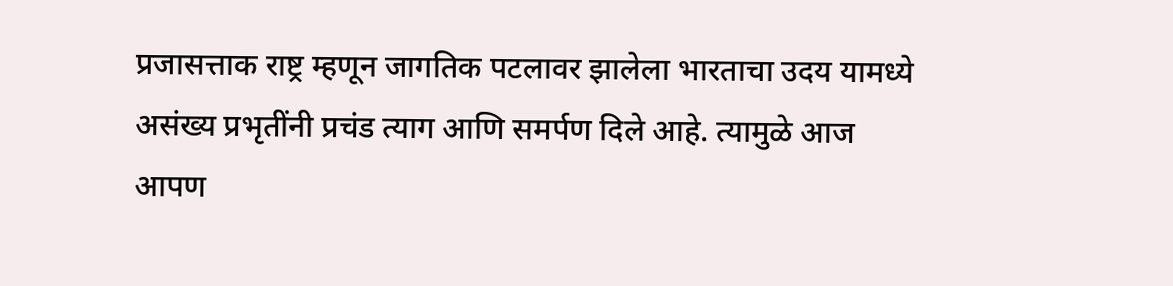प्रजासत्ताक राष्ट्र म्हणून जागतिक पटलावर झालेला भारताचा उदय यामध्ये असंख्य प्रभृतींनी प्रचंड त्याग आणि समर्पण दिले आहे. त्यामुळे आज आपण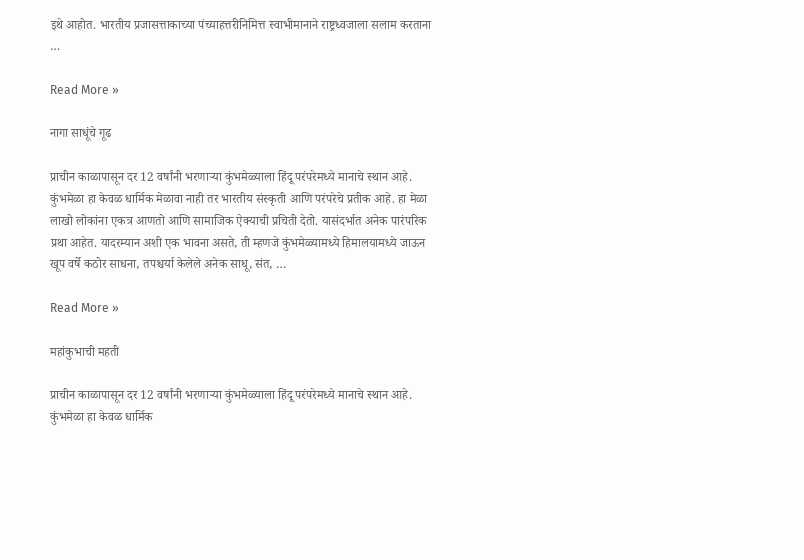इथे आहोत. भारतीय प्रजासत्ताकाच्या पंच्याहत्तरीनिमित्त स्वाभीमानाने राष्ट्रध्वजाला सलाम करताना …

Read More »

नागा साधूंचे गूढ

प्राचीन काळापासून दर 12 वर्षांनी भरणार्‍या कुंभमेळ्याला हिंदू परंपरेमध्ये मानाचे स्थान आहे. कुंभमेळा हा केवळ धार्मिक मेळावा नाही तर भारतीय संस्कृती आणि परंपरेचे प्रतीक आहे. हा मेळा लाखो लोकांना एकत्र आणतो आणि सामाजिक ऐक्याची प्रचिती देतो. यासंदर्भात अनेक पारंपरिक प्रथा आहेत. यादरम्यान अशी एक भावना असते, ती म्हणजे कुंभमेळ्यामध्ये हिमालयामध्ये जाऊन खूप वर्षे कठोर साधना, तपश्चर्या केलेले अनेक साधू, संत, …

Read More »

महांकुभाची महती

प्राचीन काळापासून दर 12 वर्षांनी भरणार्‍या कुंभमेळ्याला हिंदू परंपरेमध्ये मानाचे स्थान आहे. कुंभमेळा हा केवळ धार्मिक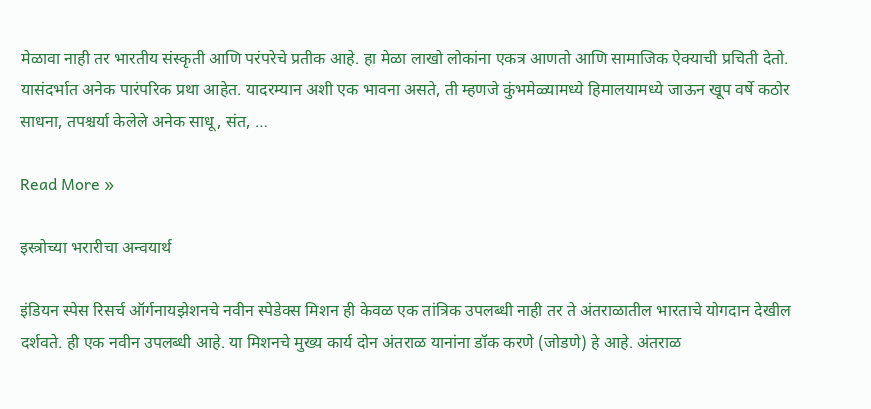मेळावा नाही तर भारतीय संस्कृती आणि परंपरेचे प्रतीक आहे. हा मेळा लाखो लोकांना एकत्र आणतो आणि सामाजिक ऐक्याची प्रचिती देतो. यासंदर्भात अनेक पारंपरिक प्रथा आहेत. यादरम्यान अशी एक भावना असते, ती म्हणजे कुंभमेळ्यामध्ये हिमालयामध्ये जाऊन खूप वर्षे कठोर साधना, तपश्चर्या केलेले अनेक साधू, संत, …

Read More »

इस्त्रोच्या भरारीचा अन्वयार्थ

इंडियन स्पेस रिसर्च ऑर्गनायझेशनचे नवीन स्पेडेक्स मिशन ही केवळ एक तांत्रिक उपलब्धी नाही तर ते अंतराळातील भारताचे योगदान देखील दर्शवते. ही एक नवीन उपलब्धी आहे. या मिशनचे मुख्य कार्य दोन अंतराळ यानांना डॉक करणे (जोडणे) हे आहे. अंतराळ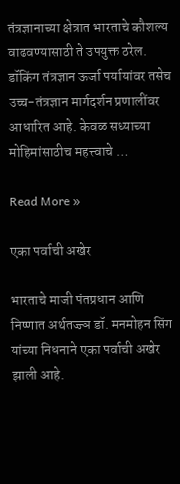तंत्रज्ञानाच्या क्षेत्रात भारताचे कौशल्य वाढवण्यासाठी ते उपयुक्त ठरेल. डॉकिंग तंत्रज्ञान ऊर्जा पर्यायांवर तसेच उच्च-तंत्रज्ञान मार्गदर्शन प्रणालींवर आधारित आहे. केवळ सध्याच्या मोहिमांसाठीच महत्त्वाचे …

Read More »

एका पर्वाची अखेर

भारताचे माजी पंतप्रधान आणि निष्णात अर्थतज्ज्ञ डॉ. मनमोहन सिंग यांच्या निधनाने एका पर्वाची अखेर झाली आहे.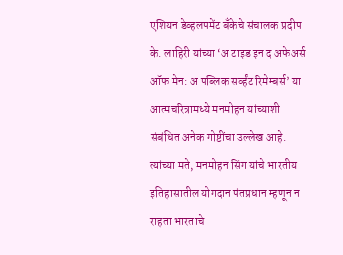एशियन डेव्हलपमेंट बँकेचे संचालक प्रदीप के. लाहिरी यांच्या ‘अ टाइड इन द अफेअर्स ऑफ मेन: अ पब्लिक सर्व्हंट रिमेम्बर्स’ या आत्मचरित्रामध्ये मनमोहन यांच्याशी संबंधित अनेक गोष्टींचा उल्लेख आहे. त्यांच्या मते, मनमोहन सिंग यांचे भारतीय इतिहासातील योगदान पंतप्रधान म्हणून न राहता भारताचे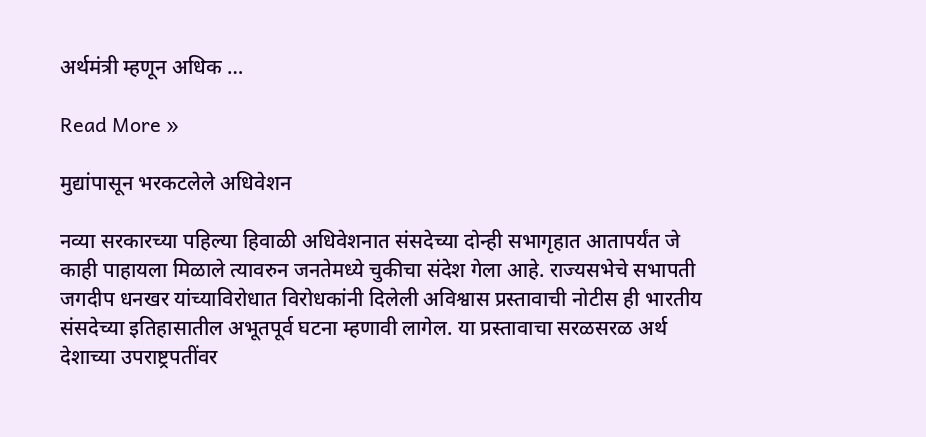अर्थमंत्री म्हणून अधिक …

Read More »

मुद्यांपासून भरकटलेले अधिवेशन

नव्या सरकारच्या पहिल्या हिवाळी अधिवेशनात संसदेच्या दोन्ही सभागृहात आतापर्यंत जे काही पाहायला मिळाले त्यावरुन जनतेमध्ये चुकीचा संदेश गेला आहे. राज्यसभेचे सभापती जगदीप धनखर यांच्याविरोधात विरोधकांनी दिलेली अविश्वास प्रस्तावाची नोटीस ही भारतीय संसदेच्या इतिहासातील अभूतपूर्व घटना म्हणावी लागेल. या प्रस्तावाचा सरळसरळ अर्थ देशाच्या उपराष्ट्रपतींवर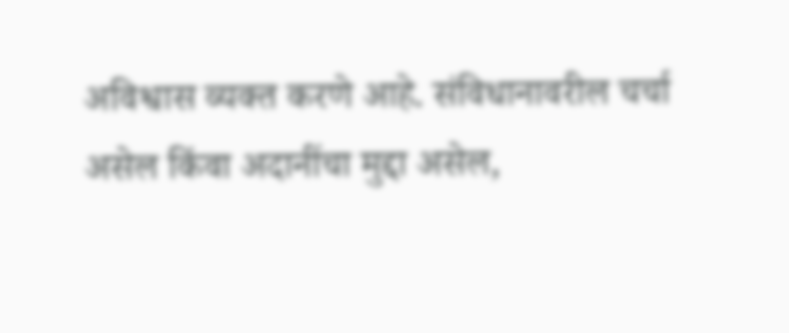अविश्वास व्यक्त करणे आहे. संविधानावरील चर्चा असेल किंवा अदानींचा मुद्दा असेल,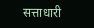सत्ताधारी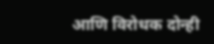आणि विरोधक दोन्ही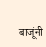बाजूंनी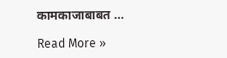कामकाजाबाबत …

Read More »